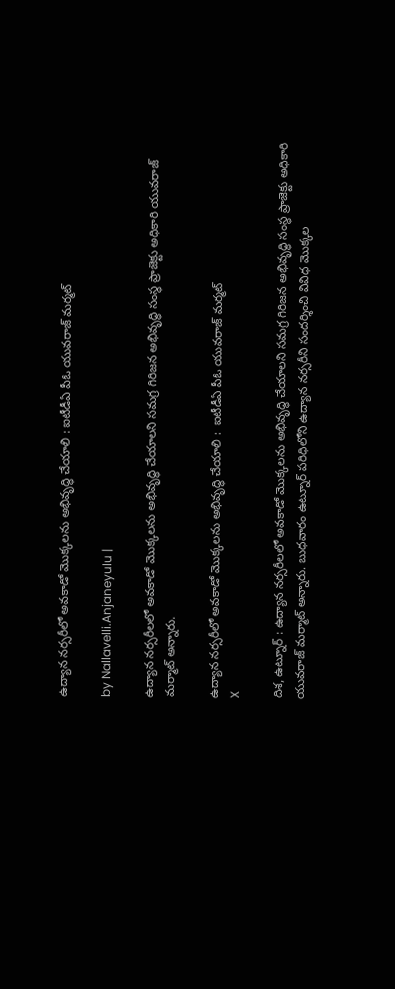ఉద్యాన నర్సరీలో అవకాడో మొక్కలను అభివృద్ధి చేయాలి : ఐటీడీఏ పీఓ యువరాజ్ మర్మట్

by Nallavelli.Anjaneyulu |

ఉద్యాన నర్సరీలలో అవకాడో మొక్కలను అభివృద్ధి చేయాలని సమగ్ర గిరిజన అభివృద్ధి సంస్థ ప్రాజెక్టు అధికారి యువరాజ్ మర్మాట్ అన్నారు.

ఉద్యాన నర్సరీలో అవకాడో మొక్కలను అభివృద్ధి చేయాలి :  ఐటీడీఏ పీఓ యువరాజ్ మర్మట్
X

దిశ, ఉట్నూర్ : ఉద్యాన నర్సరీలలో అవకాడో మొక్కలను అభివృద్ధి చేయాలని సమగ్ర గిరిజన అభివృద్ధి సంస్థ ప్రాజెక్టు అధికారి యువరాజ్ మర్మాట్ అన్నారు. బుధవారం ఉట్నూర్ పరిధిలోని ఉద్యాన నర్సరీని సందర్శించి వివిధ మొక్కల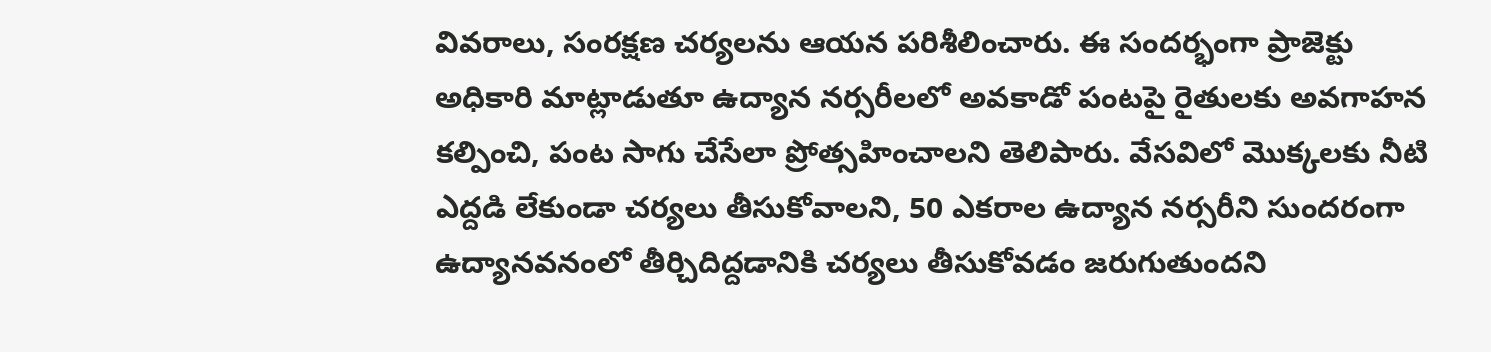వివరాలు, సంరక్షణ చర్యలను ఆయన పరిశీలించారు. ఈ సందర్భంగా ప్రాజెక్టు అధికారి మాట్లాడుతూ ఉద్యాన నర్సరీలలో అవకాడో పంటపై రైతులకు అవగాహన కల్పించి, పంట సాగు చేసేలా ప్రోత్సహించాలని తెలిపారు. వేసవిలో మొక్కలకు నీటి ఎద్ద‌డి లేకుండా చర్యలు తీసుకోవాలని, 50 ఎకరాల ఉద్యాన నర్సరీని సుందరంగా ఉద్యానవనంలో తీర్చిదిద్దడానికి చర్యలు తీసుకోవడం జరుగుతుందని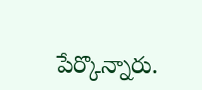పేర్కొన్నారు.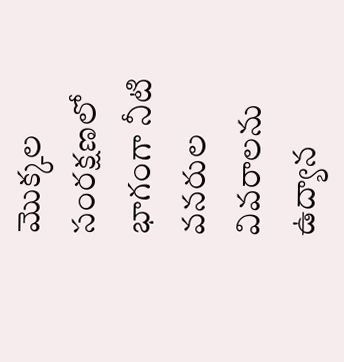మొక్కల సంరక్షణలో భాగంగా నీటి వనరుల వివరాలను ఉద్యాన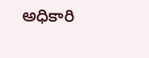అధికారి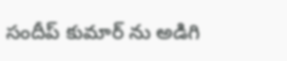సందీప్ కుమార్ ను అడిగి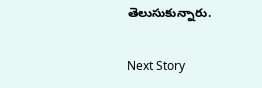తెలుసుకున్నారు.

Next Story